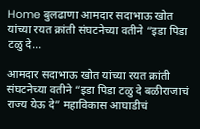Home बुलढाणा आमदार सदाभाऊ खोत यांच्या रयत क्रांती संघटनेच्या वतीने “इडा पिडा टळु दे...

आमदार सदाभाऊ खोत यांच्या रयत क्रांती संघटनेच्या वतीने “इडा पिडा टळु दे बळीराजाचं राज्य येऊ दे” महाविकास आघाडीचं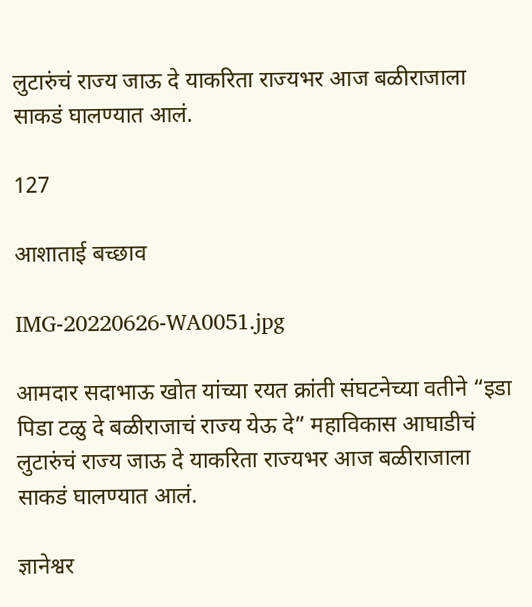लुटारुंचं राज्य जाऊ दे याकरिता राज्यभर आज बळीराजाला साकडं घालण्यात आलं.

127

आशाताई बच्छाव

IMG-20220626-WA0051.jpg

आमदार सदाभाऊ खोत यांच्या रयत क्रांती संघटनेच्या वतीने “इडा पिडा टळु दे बळीराजाचं राज्य येऊ दे” महाविकास आघाडीचं लुटारुंचं राज्य जाऊ दे याकरिता राज्यभर आज बळीराजाला साकडं घालण्यात आलं.

ज्ञानेश्वर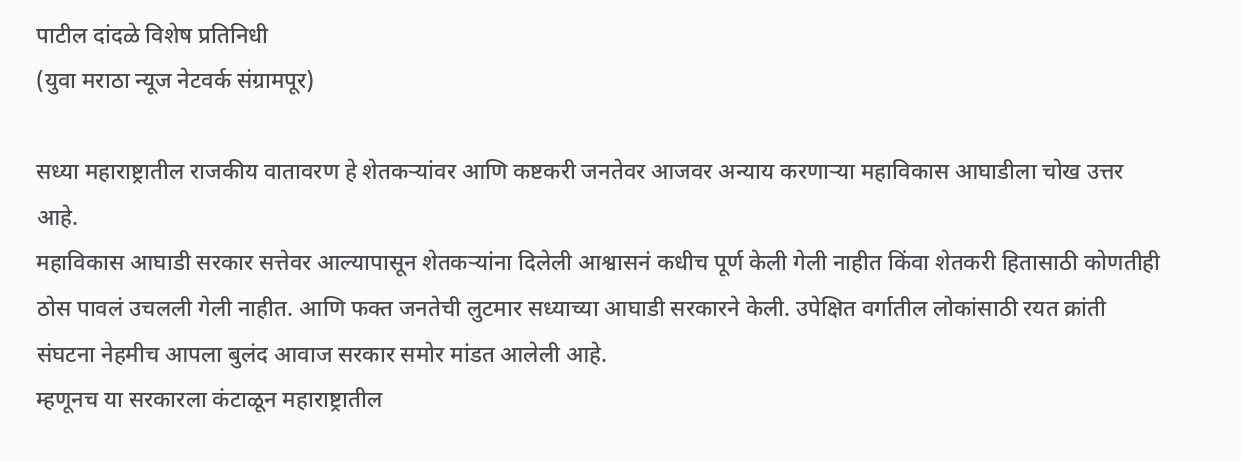पाटील दांदळे विशेष प्रतिनिधी
(युवा मराठा न्यूज नेटवर्क संग्रामपूर)

सध्या महाराष्ट्रातील राजकीय वातावरण हे शेतकऱ्यांवर आणि कष्टकरी जनतेवर आजवर अन्याय करणाऱ्या महाविकास आघाडीला चोख उत्तर आहे.
महाविकास आघाडी सरकार सत्तेवर आल्यापासून शेतकऱ्यांना दिलेली आश्वासनं कधीच पूर्ण केली गेली नाहीत किंवा शेतकरी हितासाठी कोणतीही ठोस पावलं उचलली गेली नाहीत. आणि फक्त जनतेची लुटमार सध्याच्या आघाडी सरकारने केली. उपेक्षित वर्गातील लोकांसाठी रयत क्रांती संघटना नेहमीच आपला बुलंद आवाज सरकार समोर मांडत आलेली आहे.
म्हणूनच या सरकारला कंटाळून महाराष्ट्रातील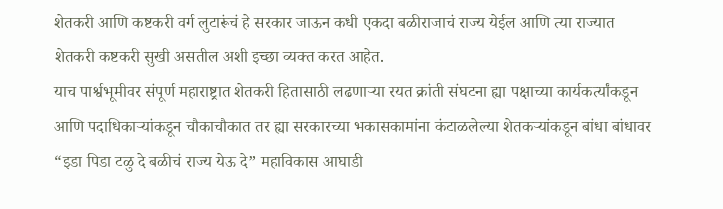शेतकरी आणि कष्टकरी वर्ग लुटारूंचं हे सरकार जाऊन कधी एकदा बळीराजाचं राज्य येईल आणि त्या राज्यात शेतकरी कष्टकरी सुखी असतील अशी इच्छा व्यक्त करत आहेत.
याच पार्श्वभूमीवर संपूर्ण महाराष्ट्रात शेतकरी हितासाठी लढणाऱ्या रयत क्रांती संघटना ह्या पक्षाच्या कार्यकर्त्यांकडून आणि पदाधिकाऱ्यांकडून चौकाचौकात तर ह्या सरकारच्या भकासकामांना कंटाळलेल्या शेतकऱ्यांकडून बांधा बांधावर “इडा पिडा टळु दे बळीचं राज्य येऊ दे” महाविकास आघाडी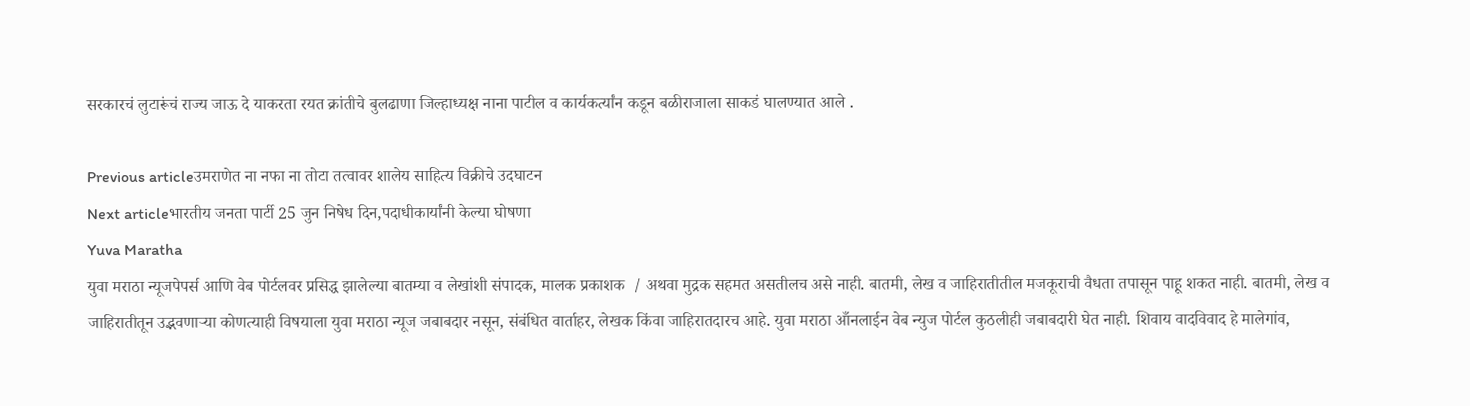सरकारचं लुटारूंचं राज्य जाऊ दे याकरता रयत क्रांतीचे बुलढाणा जिल्हाध्यक्ष नाना पाटील व कार्यकर्त्यांन कडून बळीराजाला साकडं घालण्यात आले .

Previous articleउमराणेत ना नफा ना तोटा तत्वावर शालेय साहित्य विक्रीचे उदघाटन
Next articleभारतीय जनता पार्टी 25 जुन निषेध दिन,पदाधीकार्यांनी केल्या घोषणा
Yuva Maratha
युवा मराठा न्यूजपेपर्स आणि वेब पोर्टलवर प्रसिद्ध झालेल्या बातम्या व लेखांशी संपादक, मालक प्रकाशक  / अथवा मुद्रक सहमत असतीलच असे नाही. बातमी, लेख व जाहिरातीतील मजकूराची वैधता तपासून पाहू शकत नाही. बातमी, लेख व जाहिरातीतून उद्भवणाऱ्या कोणत्याही विषयाला युवा मराठा न्यूज जबाबदार नसून, संबंधित वार्ताहर, लेखक किंवा जाहिरातदारच आहे. युवा मराठा आँनलाईन वेब न्युज पोर्टल कुठलीही जबाबदारी घेत नाही. शिवाय वादविवाद हे मालेगांव,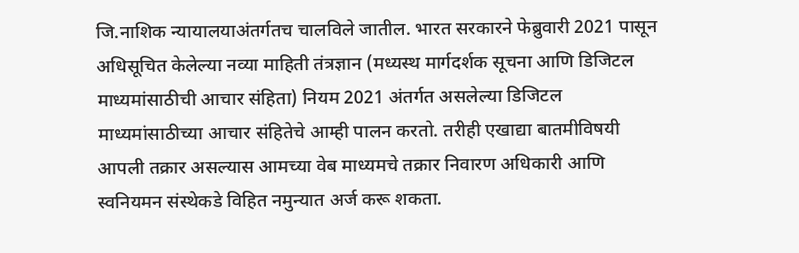जि.नाशिक न्यायालयाअंतर्गतच चालविले जातील. भारत सरकारने फेब्रुवारी 2021 पासून अधिसूचित केलेल्या नव्या माहिती तंत्रज्ञान (मध्यस्थ मार्गदर्शक सूचना आणि डिजिटल माध्यमांसाठीची आचार संहिता) नियम 2021 अंतर्गत असलेल्या डिजिटल माध्यमांसाठीच्या आचार संहितेचे आम्ही पालन करतो. तरीही एखाद्या बातमीविषयी आपली तक्रार असल्यास आमच्या वेब माध्यमचे तक्रार निवारण अधिकारी आणि स्वनियमन संस्थेकडे विहित नमुन्यात अर्ज करू शकता.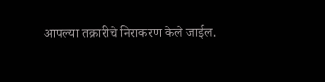आपल्या तक्रारीचे निराकरण केले जाईल.